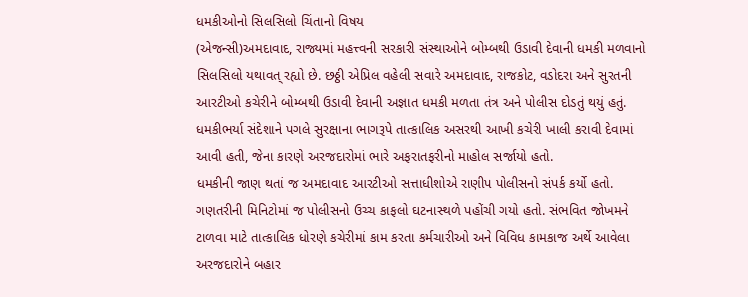ધમકીઓનો સિલસિલો ચિંતાનો વિષય
(એજન્સી)અમદાવાદ, રાજ્યમાં મહત્ત્વની સરકારી સંસ્થાઓને બોમ્બથી ઉડાવી દેવાની ધમકી મળવાનો સિલસિલો યથાવત્ રહ્યો છે. છઠ્ઠી એપ્રિલ વહેલી સવારે અમદાવાદ, રાજકોટ, વડોદરા અને સુરતની આરટીઓ કચેરીને બોમ્બથી ઉડાવી દેવાની અજ્ઞાત ધમકી મળતા તંત્ર અને પોલીસ દોડતું થયું હતું.
ધમકીભર્યા સંદેશાને પગલે સુરક્ષાના ભાગરૂપે તાત્કાલિક અસરથી આખી કચેરી ખાલી કરાવી દેવામાં આવી હતી, જેના કારણે અરજદારોમાં ભારે અફરાતફરીનો માહોલ સર્જાયો હતો.
ધમકીની જાણ થતાં જ અમદાવાદ આરટીઓ સત્તાધીશોએ રાણીપ પોલીસનો સંપર્ક કર્યો હતો. ગણતરીની મિનિટોમાં જ પોલીસનો ઉચ્ચ કાફલો ઘટનાસ્થળે પહોંચી ગયો હતો. સંભવિત જોખમને ટાળવા માટે તાત્કાલિક ધોરણે કચેરીમાં કામ કરતા કર્મચારીઓ અને વિવિધ કામકાજ અર્થે આવેલા અરજદારોને બહાર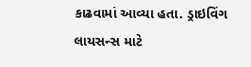કાઢવામાં આવ્યા હતા. ડ્રાઇવિંગ લાયસન્સ માટે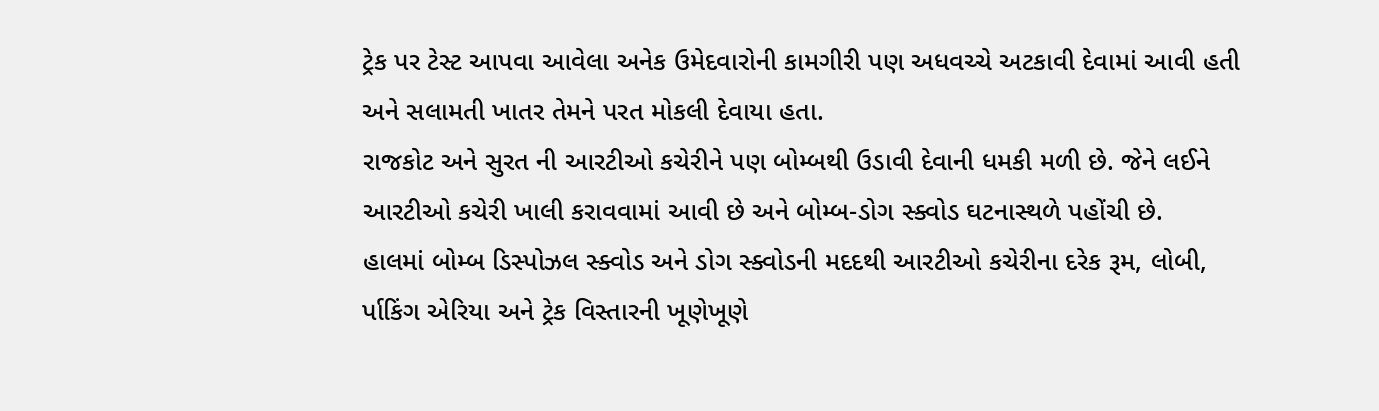ટ્રેક પર ટેસ્ટ આપવા આવેલા અનેક ઉમેદવારોની કામગીરી પણ અધવચ્ચે અટકાવી દેવામાં આવી હતી અને સલામતી ખાતર તેમને પરત મોકલી દેવાયા હતા.
રાજકોટ અને સુરત ની આરટીઓ કચેરીને પણ બોમ્બથી ઉડાવી દેવાની ધમકી મળી છે. જેને લઈને આરટીઓ કચેરી ખાલી કરાવવામાં આવી છે અને બોમ્બ-ડોગ સ્ક્વોડ ઘટનાસ્થળે પહોંચી છે.
હાલમાં બોમ્બ ડિસ્પોઝલ સ્ક્વોડ અને ડોગ સ્ક્વોડની મદદથી આરટીઓ કચેરીના દરેક રૂમ, લોબી, ર્પાકિંગ એરિયા અને ટ્રેક વિસ્તારની ખૂણેખૂણે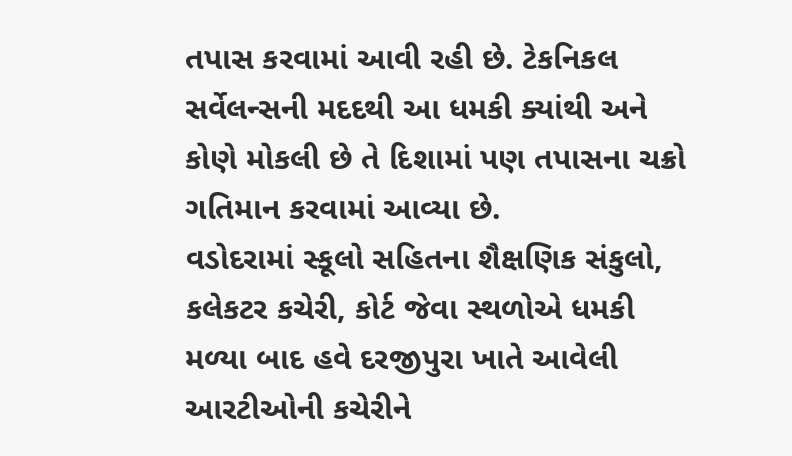તપાસ કરવામાં આવી રહી છે. ટેકનિકલ સર્વેલન્સની મદદથી આ ધમકી ક્યાંથી અને કોણે મોકલી છે તે દિશામાં પણ તપાસના ચક્રો ગતિમાન કરવામાં આવ્યા છે.
વડોદરામાં સ્કૂલો સહિતના શૈક્ષણિક સંકુલો, કલેકટર કચેરી, કોર્ટ જેવા સ્થળોએ ધમકી મળ્યા બાદ હવે દરજીપુરા ખાતે આવેલી આરટીઓની કચેરીને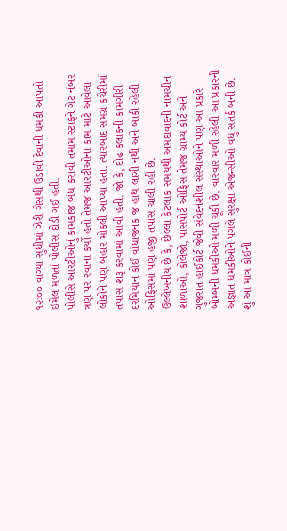૧૨ઃ૦૦ વાગ્યા સુધીમાં ઝેરી ગેસથી ઉડાવી દેવાની ધમકી આપતો ઇમેલ મળતાં પોલીસ દોડી ગઈ હતી.
પોલીસે આરટીઓનું કામકાજ બંધ કરાવી તમામ સ્ટાફને ગેટ નંબર ત્રણ પર રવાના કર્યો હતો તેમજ આરટીઓના કામ માટે આવેલા લોકોને પણ બહાર મોકલી આપ્યા હતા. ત્યારબાદ સમગ્ર કચેરીમાં તપાસ શરૂ કરવામાં આવી હતી. જો કે, દોઢ કલાકની કામગીરી દરમિયાન કોઈ વાંધાજનક જ હાથ લાગી નથી અને બાકી રહેલી ઓફિસમાં પણ હજી તપાસ ચાલી રહી છે.
ઉલ્લેખનીય છે કે, છેલ્લા કેટલાક સમયથી અમદાવાદની નામચીન શાળાઓ, કોલેજો, પાસપોર્ટ ઓફિસ તેમજ ગ્રામ્ય કોર્ટ અને ગુજરાત હાઈકોર્ટ જેવી સંવેદનશીલ સંસ્થાઓને પણ આ પ્રકારે બોમ્બની ધમકીઓ મળી ચૂકી છે. વારંવાર મળી રહેલી આ પ્રકારની અજ્ઞાત ધમકીઓને પગલે સુરક્ષા એજન્સીઓ વધુ સતર્ક બની છે. શું આ માત્ર કોઈની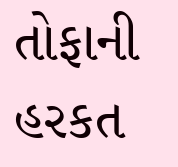તોફાની હરકત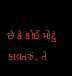છે કે કોઈ મોટું કાવતરું, તે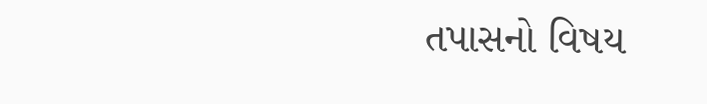તપાસનો વિષય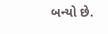બન્યો છે.